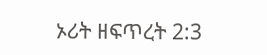ኦሪት ዘፍጥረት 2:3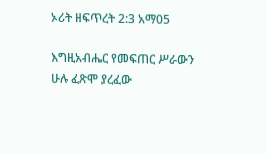ኦሪት ዘፍጥረት 2:3 አማ05

እግዚአብሔር የመፍጠር ሥራውን ሁሉ ፈጽሞ ያረፈው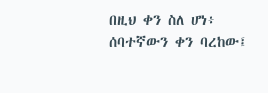በዚህ ቀን ስለ ሆነ፥ ሰባተኛውን ቀን ባረከው፤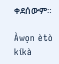ቀደሰውም።

Àwọn ètò kíkà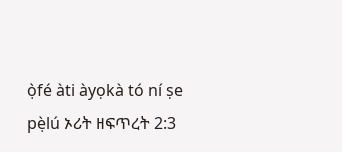ọ̀fé àti àyọkà tó ní ṣe pẹ̀lú ኦሪት ዘፍጥረት 2:3